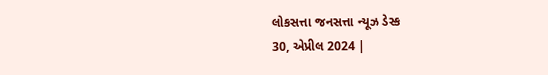લોકસત્તા જનસત્તા ન્યૂઝ ડેસ્ક
30, એપ્રીલ 2024 |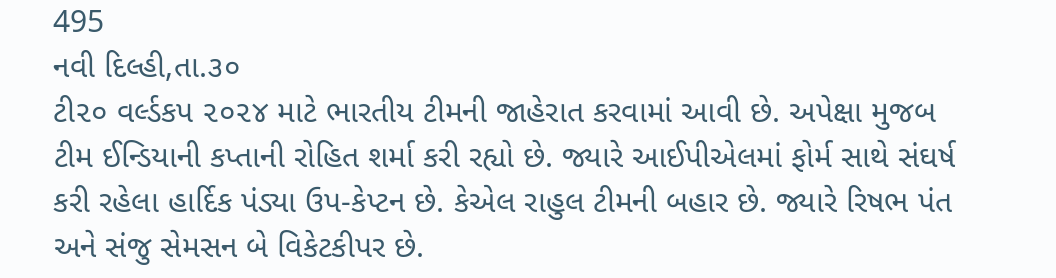495
નવી દિલ્હી,તા.૩૦
ટી૨૦ વર્લ્ડકપ ૨૦૨૪ માટે ભારતીય ટીમની જાહેરાત કરવામાં આવી છે. અપેક્ષા મુજબ ટીમ ઈન્ડિયાની કપ્તાની રોહિત શર્મા કરી રહ્યો છે. જ્યારે આઈપીએલમાં ફોર્મ સાથે સંઘર્ષ કરી રહેલા હાર્દિક પંડ્યા ઉપ-કેપ્ટન છે. કેએલ રાહુલ ટીમની બહાર છે. જ્યારે રિષભ પંત અને સંજુ સેમસન બે વિકેટકીપર છે.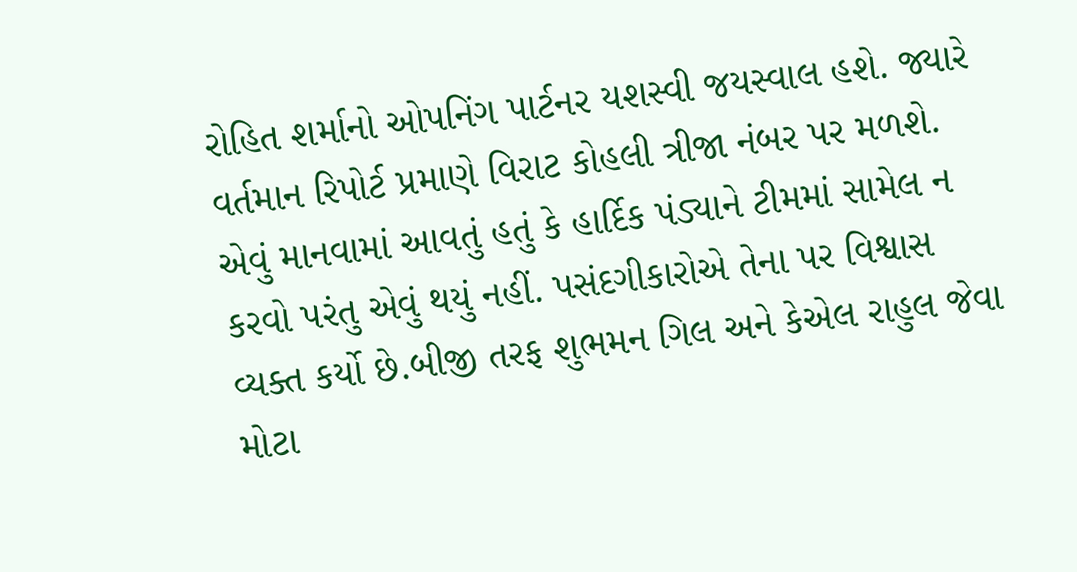રોહિત શર્માનો ઓપનિંગ પાર્ટનર યશસ્વી જયસ્વાલ હશે. જ્યારે વર્તમાન રિપોર્ટ પ્રમાણે વિરાટ કોહલી ત્રીજા નંબર પર મળશે. એવું માનવામાં આવતું હતું કે હાર્દિક પંડ્યાને ટીમમાં સામેલ ન કરવો પરંતુ એવું થયું નહીં. પસંદગીકારોએ તેના પર વિશ્વાસ વ્યક્ત કર્યો છે.બીજી તરફ શુભમન ગિલ અને કેએલ રાહુલ જેવા મોટા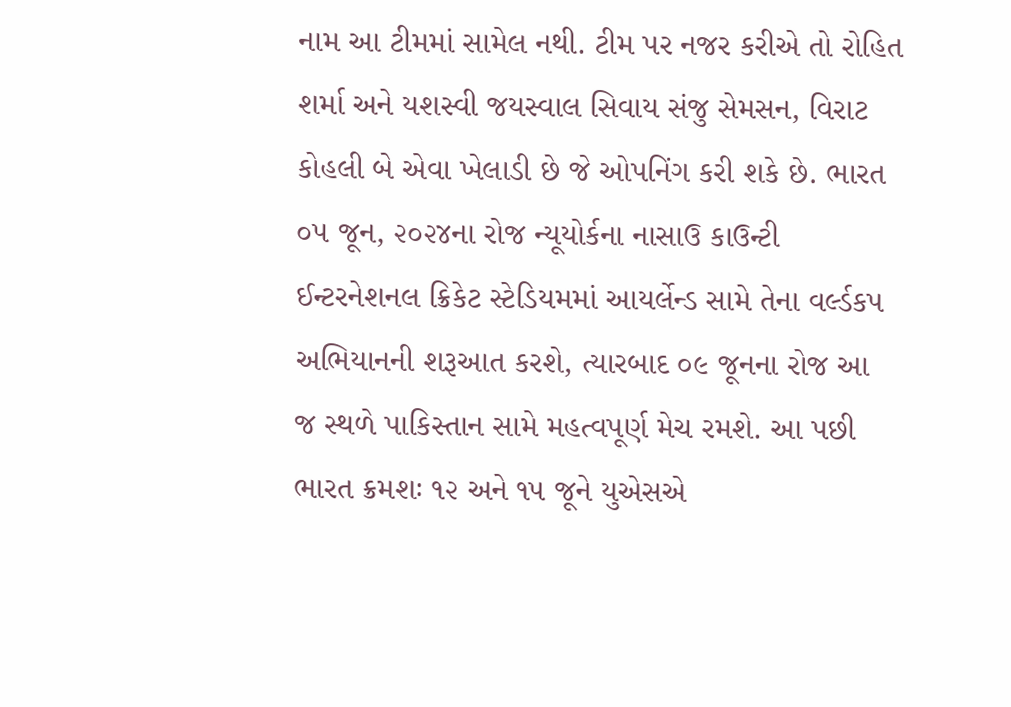નામ આ ટીમમાં સામેલ નથી. ટીમ પર નજર કરીએ તો રોહિત શર્મા અને યશસ્વી જયસ્વાલ સિવાય સંજુ સેમસન, વિરાટ કોહલી બે એવા ખેલાડી છે જે ઓપનિંગ કરી શકે છે. ભારત ૦૫ જૂન, ૨૦૨૪ના રોજ ન્યૂયોર્કના નાસાઉ કાઉન્ટી ઈન્ટરનેશનલ ક્રિકેટ સ્ટેડિયમમાં આયર્લેન્ડ સામે તેના વર્લ્ડકપ અભિયાનની શરૂઆત કરશે, ત્યારબાદ ૦૯ જૂનના રોજ આ જ સ્થળે પાકિસ્તાન સામે મહત્વપૂર્ણ મેચ રમશે. આ પછી ભારત ક્રમશઃ ૧૨ અને ૧૫ જૂને યુએસએ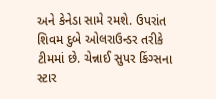અને કેનેડા સામે રમશે. ઉપરાંત શિવમ દુબે ઓલરાઉન્ડર તરીકે ટીમમાં છે. ચેન્નાઈ સુપર કિંગ્સના સ્ટાર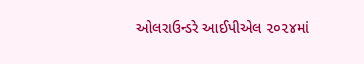ઓલરાઉન્ડરે આઈપીએલ ૨૦૨૪માં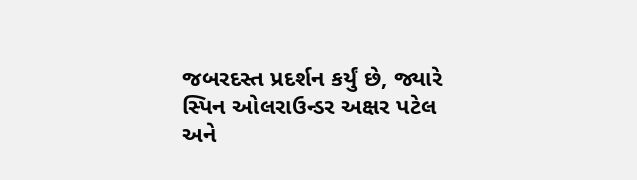જબરદસ્ત પ્રદર્શન કર્યું છે, જ્યારે સ્પિન ઓલરાઉન્ડર અક્ષર પટેલ અને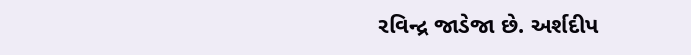રવિન્દ્ર જાડેજા છે. અર્શદીપ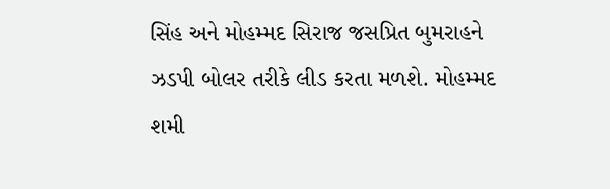સિંહ અને મોહમ્મદ સિરાજ જસપ્રિત બુમરાહને ઝડપી બોલર તરીકે લીડ કરતા મળશે. મોહમ્મદ શમી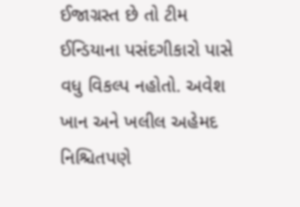ઈજાગ્રસ્ત છે તો ટીમ ઈન્ડિયાના પસંદગીકારો પાસે વધુ વિકલ્પ નહોતો. અવેશ ખાન અને ખલીલ અહેમદ નિશ્ચિતપણે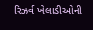રિઝર્વ ખેલાડીઓની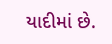યાદીમાં છે.